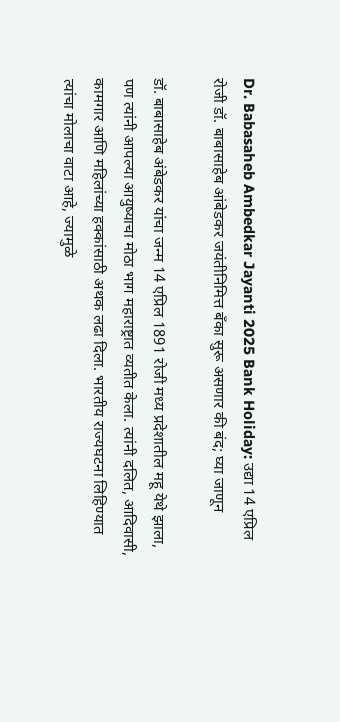Dr. Babasaheb Ambedkar Jayanti 2025 Bank Holiday: उद्या 14 एप्रिल रोजी डॉ. बाबासाहेब आंबेडकर जयंतीनिमित्त बँका सुरू असणार की बंद; घ्या जाणून

डॉ. बाबासाहेब अंबेडकर यांचा जन्म 14 एप्रिल 1891 रोजी मध्य प्रदेशातील महू येथे झाला, पण त्यांनी आपल्या आयुष्याचा मोठा भाग महाराष्ट्रात व्यतीत केला. त्यांनी दलित, आदिवासी, कामगार आणि महिलांच्या हक्कांसाठी अथक लढा दिला. भारतीय राज्यघटना लिहिण्यात त्यांचा मोलाचा वाटा आहे, ज्यामुळे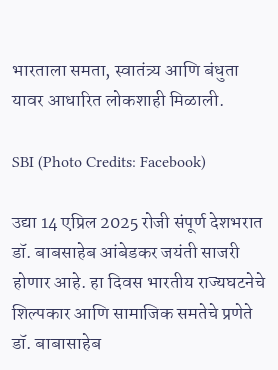भारताला समता, स्वातंत्र्य आणि बंधुता यावर आधारित लोकशाही मिळाली.

SBI (Photo Credits: Facebook)

उद्या 14 एप्रिल 2025 रोजी संपूर्ण देशभरात डॉ. बाबसाहेब आंबेडकर जयंती साजरी होणार आहे. हा दिवस भारतीय राज्यघटनेचे शिल्पकार आणि सामाजिक समतेचे प्रणेते डॉ. बाबासाहेब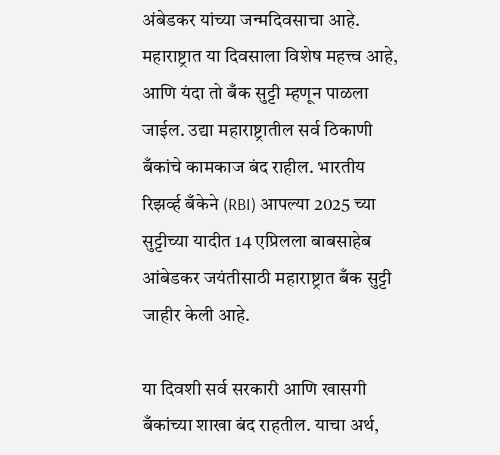अंबेडकर यांच्या जन्मदिवसाचा आहे. महाराष्ट्रात या दिवसाला विशेष महत्त्व आहे, आणि यंदा तो बँक सुट्टी म्हणून पाळला जाईल. उद्या महाराष्ट्रातील सर्व ठिकाणी बँकांचे कामकाज बंद राहील. भारतीय रिझर्व्ह बँकेने (RBI) आपल्या 2025 च्या सुट्टीच्या यादीत 14 एप्रिलला बाबसाहेब आंबेडकर जयंतीसाठी महाराष्ट्रात बँक सुट्टी जाहीर केली आहे.

या दिवशी सर्व सरकारी आणि खासगी बँकांच्या शाखा बंद राहतील. याचा अर्थ,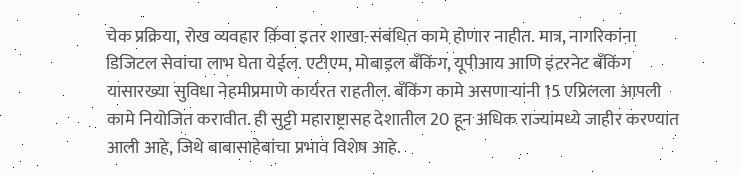चेक प्रक्रिया, रोख व्यवहार किंवा इतर शाखा-संबंधित कामे होणार नाहीत. मात्र, नागरिकांना डिजिटल सेवांचा लाभ घेता येईल. एटीएम, मोबाइल बँकिंग, यूपीआय आणि इंटरनेट बँकिंग यासारख्या सुविधा नेहमीप्रमाणे कार्यरत राहतील. बँकिंग कामे असणाऱ्यांनी 15 एप्रिलला आपली कामे नियोजित करावीत. ही सुट्टी महाराष्ट्रासह देशातील 20 हून अधिक राज्यांमध्ये जाहीर करण्यात आली आहे, जिथे बाबासाहेबांचा प्रभाव विशेष आहे.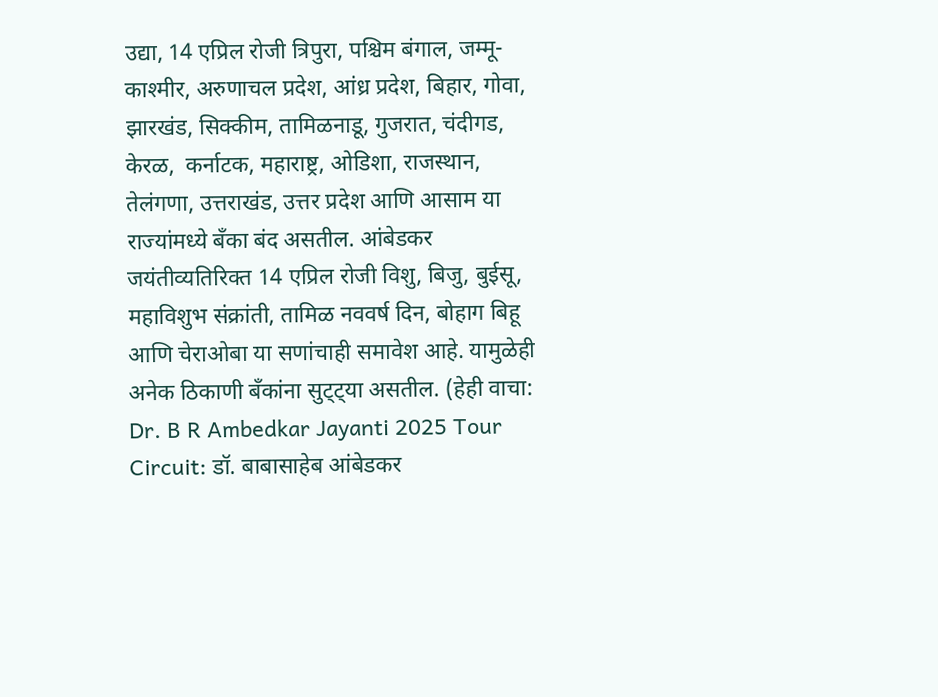उद्या, 14 एप्रिल रोजी त्रिपुरा, पश्चिम बंगाल, जम्मू-काश्मीर, अरुणाचल प्रदेश, आंध्र प्रदेश, बिहार, गोवा, झारखंड, सिक्कीम, तामिळनाडू, गुजरात, चंदीगड, केरळ,  कर्नाटक, महाराष्ट्र, ओडिशा, राजस्थान, तेलंगणा, उत्तराखंड, उत्तर प्रदेश आणि आसाम या राज्यांमध्ये बँका बंद असतील. आंबेडकर जयंतीव्यतिरिक्त 14 एप्रिल रोजी विशु, बिजु, बुईसू, महाविशुभ संक्रांती, तामिळ नववर्ष दिन, बोहाग बिहू आणि चेराओबा या सणांचाही समावेश आहे. यामुळेही अनेक ठिकाणी बँकांना सुट्ट्या असतील. (हेही वाचा: Dr. B R Ambedkar Jayanti 2025 Tour Circuit: डॉ. बाबासाहेब आंबेडकर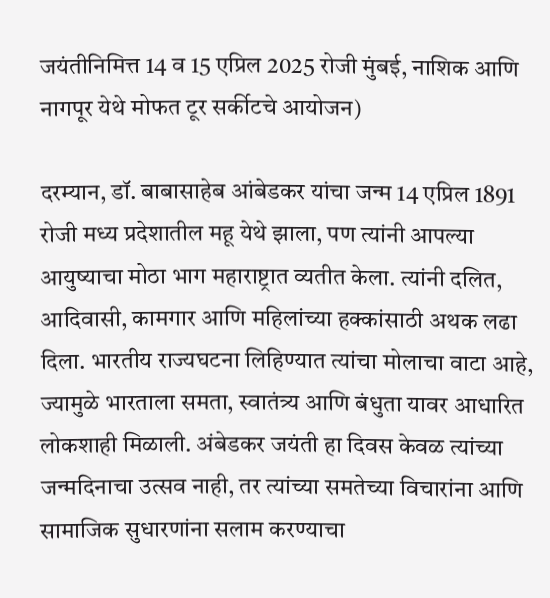जयंतीनिमित्त 14 व 15 एप्रिल 2025 रोजी मुंबई, नाशिक आणि नागपूर येथे मोफत टूर सर्कीटचे आयोजन)

दरम्यान, डॉ. बाबासाहेब आंबेडकर यांचा जन्म 14 एप्रिल 1891 रोजी मध्य प्रदेशातील महू येथे झाला, पण त्यांनी आपल्या आयुष्याचा मोठा भाग महाराष्ट्रात व्यतीत केला. त्यांनी दलित, आदिवासी, कामगार आणि महिलांच्या हक्कांसाठी अथक लढा दिला. भारतीय राज्यघटना लिहिण्यात त्यांचा मोलाचा वाटा आहे, ज्यामुळे भारताला समता, स्वातंत्र्य आणि बंधुता यावर आधारित लोकशाही मिळाली. अंबेडकर जयंती हा दिवस केवळ त्यांच्या जन्मदिनाचा उत्सव नाही, तर त्यांच्या समतेच्या विचारांना आणि सामाजिक सुधारणांना सलाम करण्याचा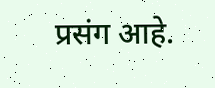प्रसंग आहे.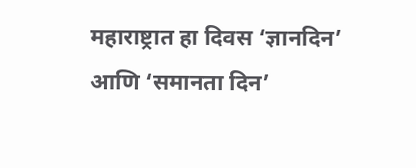महाराष्ट्रात हा दिवस ‘ज्ञानदिन’ आणि ‘समानता दिन’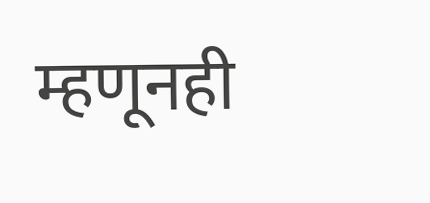म्हणूनही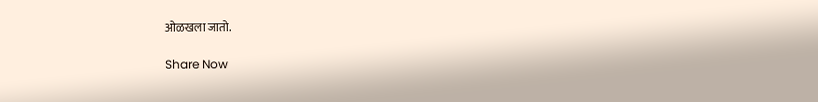ओळखला जातो.

Share Now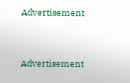Advertisement


Advertisement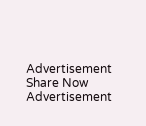Advertisement
Share Now
Advertisement